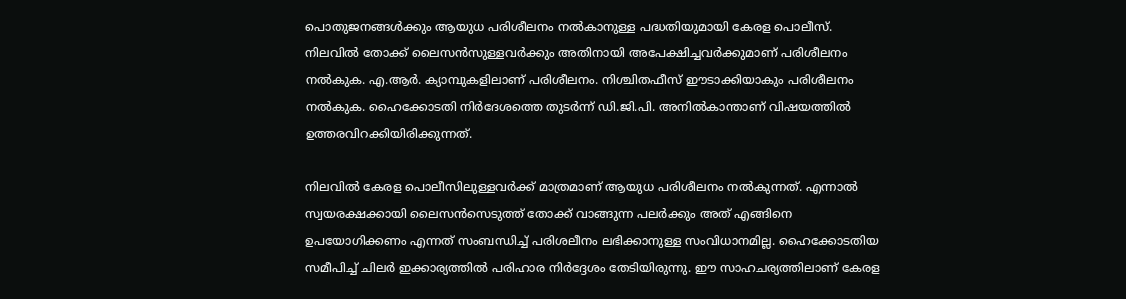പൊതുജനങ്ങള്‍ക്കും ആയുധ പരിശീലനം നല്‍കാനുള്ള പദ്ധതിയുമായി കേരള പൊലീസ്. നിലവില്‍ തോക്ക് ലൈസന്‍സുള്ളവര്‍ക്കും അതിനായി അപേക്ഷിച്ചവര്‍ക്കുമാണ് പരിശീലനം നല്‍കുക. എ.ആര്‍. ക്യാമ്പുകളിലാണ് പരിശീലനം. നിശ്ചിതഫീസ് ഈടാക്കിയാകും പരിശീലനം നല്‍കുക. ഹൈക്കോടതി നിര്‍ദേശത്തെ തുടര്‍ന്ന് ഡി.ജി.പി. അനില്‍കാന്താണ് വിഷയത്തില്‍ ഉത്തരവിറക്കിയിരിക്കുന്നത്.

നിലവില്‍ കേരള പൊലീസിലുള്ളവര്‍ക്ക് മാത്രമാണ് ആയുധ പരിശീലനം നല്‍കുന്നത്. എന്നാല്‍ സ്വയരക്ഷക്കായി ലൈസന്‍സെടുത്ത് തോക്ക് വാങ്ങുന്ന പലര്‍ക്കും അത് എങ്ങിനെ ഉപയോഗിക്കണം എന്നത് സംബന്ധിച്ച് പരിശലീനം ലഭിക്കാനുള്ള സംവിധാനമില്ല. ഹൈക്കോടതിയ സമീപിച്ച് ചിലര്‍ ഇക്കാര്യത്തില്‍ പരിഹാര നിര്‍ദ്ദേശം തേടിയിരുന്നു. ഈ സാഹചര്യത്തിലാണ് കേരള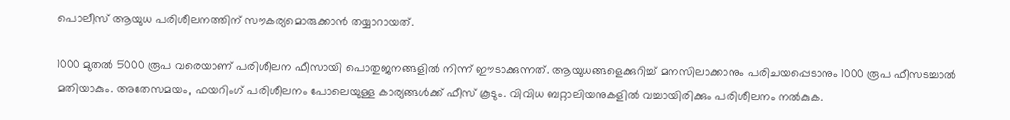പൊലീസ് ആയുധ പരിശീലനത്തിന് സൗകര്യമൊരുക്കാന്‍ തയ്യാറായത്.

1000 മുതല്‍ 5000 രൂപ വരെയാണ് പരിശീലന ഫീസായി പൊതുജനങ്ങളില്‍ നിന്ന് ഈടാക്കുന്നത്. ആയുധങ്ങളെക്കുറിച്ച് മനസിലാക്കാനും പരിചയപ്പെടാനും 1000 രൂപ ഫീസടച്ചാല്‍ മതിയാകും. അതേസമയം, ഫയറിംഗ് പരിശീലനം പോലെയുള്ള കാര്യങ്ങള്‍ക്ക് ഫീസ് കൂടും. വിവിധ ബറ്റാലിയനുകളില്‍ വച്ചായിരിക്കും പരിശീലനം നല്‍കുക.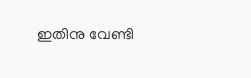ഇതിനു വേണ്ടി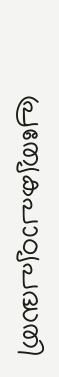പ്രത്യേകപാഠ്യപദ്ധതി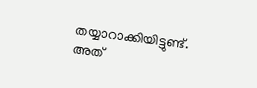തയ്യാറാക്കിയിട്ടുണ്ട്. അത്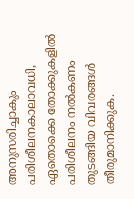അനുസരിച്ചാകും പരിശീലനകാലാവധി, ഏതൊക്കെ തോക്കുകളില്‍ പരിശീലനം നല്‍കണം തുടങ്ങിയ വിവരങ്ങള്‍ തീരുമാനിക്കുക.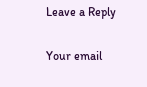Leave a Reply

Your email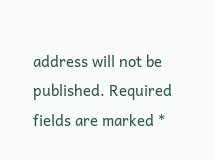address will not be published. Required fields are marked *